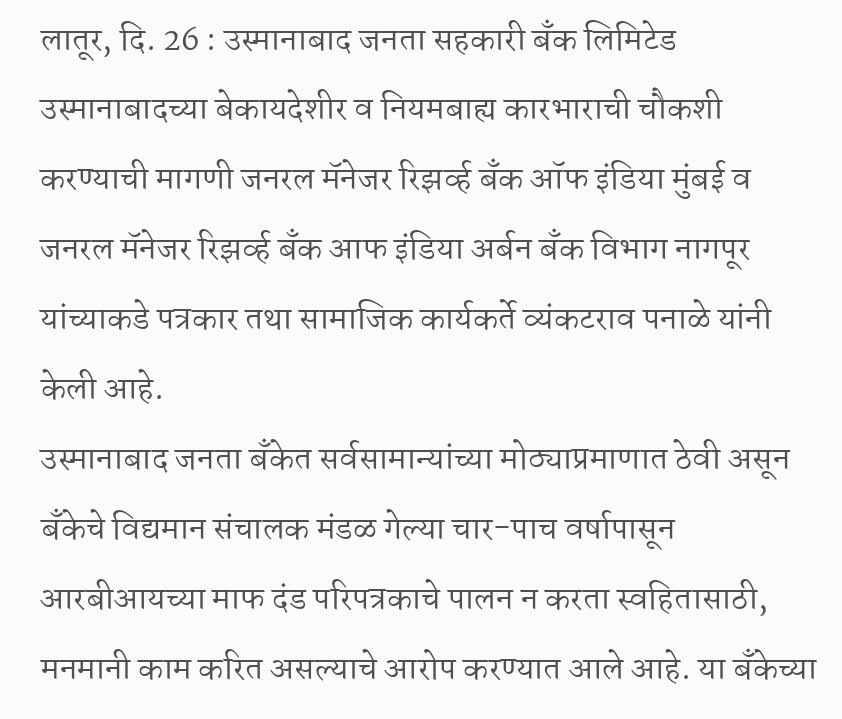लातूर, दि. 26 : उस्मानाबाद जनता सहकारी बँक लिमिटेड उस्मानाबादच्या बेकायदेशीर व नियमबाह्य कारभाराची चौकशी करण्याची मागणी जनरल मॅनेजर रिझर्व्ह बँक ऑफ इंडिया मुंबई व जनरल मॅनेजर रिझर्व्ह बँक आफ इंडिया अर्बन बँक विभाग नागपूर यांच्याकडे पत्रकार तथा सामाजिक कार्यकर्ते व्यंकटराव पनाळे यांनी केली आहे.
उस्मानाबाद जनता बँकेत सर्वसामान्यांच्या मोठ्याप्रमाणात ठेवी असून बँकेचे विद्यमान संचालक मंडळ गेल्या चार-पाच वर्षापासून आरबीआयच्या माफ दंड परिपत्रकाचे पालन न करता स्वहितासाठी, मनमानी काम करित असल्याचे आरोप करण्यात आले आहे. या बँकेच्या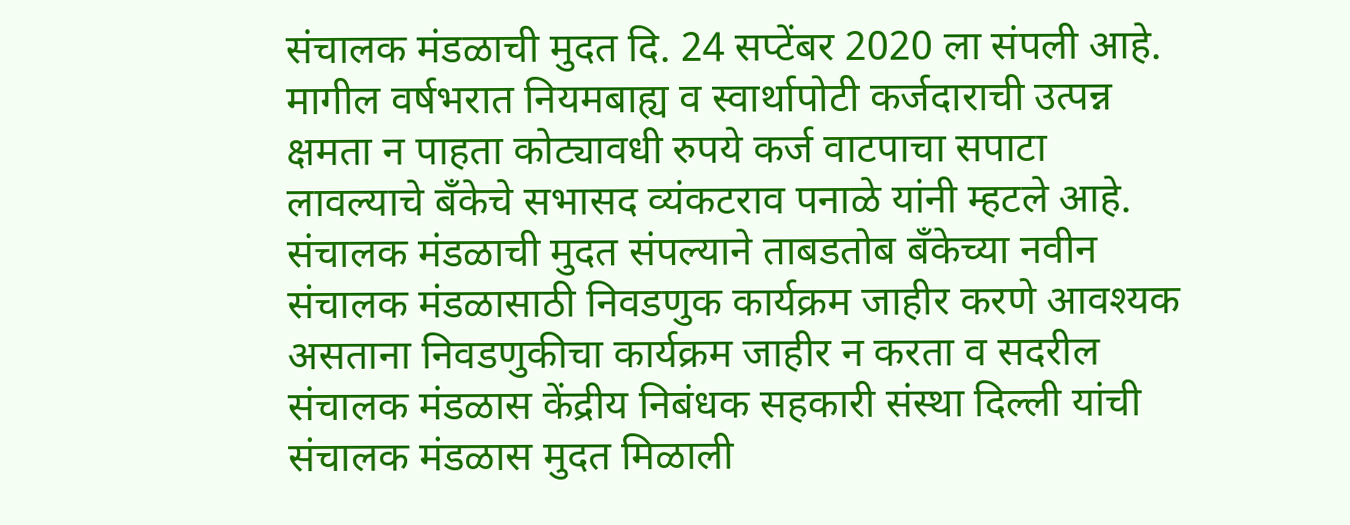संचालक मंडळाची मुदत दि. 24 सप्टेंबर 2020 ला संपली आहे. मागील वर्षभरात नियमबाह्य व स्वार्थापोटी कर्जदाराची उत्पन्न क्षमता न पाहता कोट्यावधी रुपये कर्ज वाटपाचा सपाटा लावल्याचे बँकेचे सभासद व्यंकटराव पनाळे यांनी म्हटले आहे.
संचालक मंडळाची मुदत संपल्याने ताबडतोब बँकेच्या नवीन संचालक मंडळासाठी निवडणुक कार्यक्रम जाहीर करणे आवश्यक असताना निवडणुकीचा कार्यक्रम जाहीर न करता व सदरील संचालक मंडळास केंद्रीय निबंधक सहकारी संस्था दिल्ली यांची संचालक मंडळास मुदत मिळाली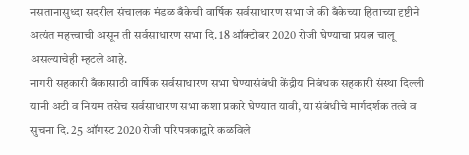नसतानासुध्दा सदरील संचालक मंडळ बँकेची वार्षिक सर्वसाधारण सभा जे की बँकेच्या हिताच्या दृष्टीने अत्यंत महत्त्वाची असून ती सर्वसाधारण सभा दि. 18 ऑक्टोबर 2020 रोजी घेण्याचा प्रयत्न चालू असल्याचेही म्हटले आहे.
नागरी सहकारी बँकासाठी वार्षिक सर्वसाधारण सभा घेण्यासंबंधी केंद्रीय निबंधक सहकारी संस्था दिल्ली यानी अटी व नियम तसेच सर्वसाधारण सभा कशा प्रकारे घेण्यात यावी, या संबंधीचे मार्गदर्शक तत्वे व सुचना दि. 25 ऑगस्ट 2020 रोजी परिपत्रकाद्वारे कळविले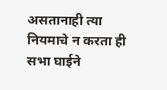असतानाही त्या नियमाचे न करता ही सभा घाईने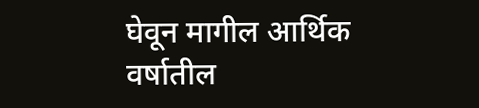घेवून मागील आर्थिक वर्षातील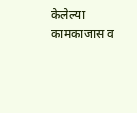केलेल्या कामकाजास व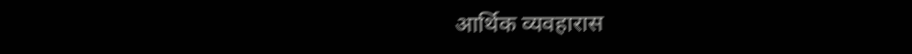आर्थिक व्यवहारास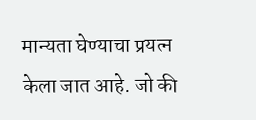मान्यता घेण्याचा प्रयत्न केला जात आहे. जो की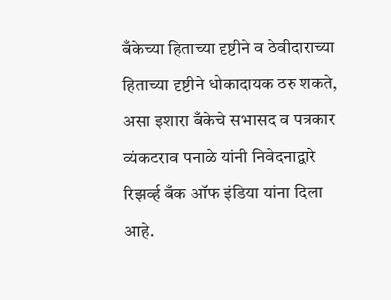बँकेच्या हिताच्या दृष्टीने व ठेवीदाराच्या हिताच्या दृष्टीने धोकादायक ठरु शकते, असा इशारा बँकेचे सभासद व पत्रकार व्यंकटराव पनाळे यांनी निवेदनाद्वारे रिझर्व्ह बँक ऑफ इंडिया यांना दिला आहे.